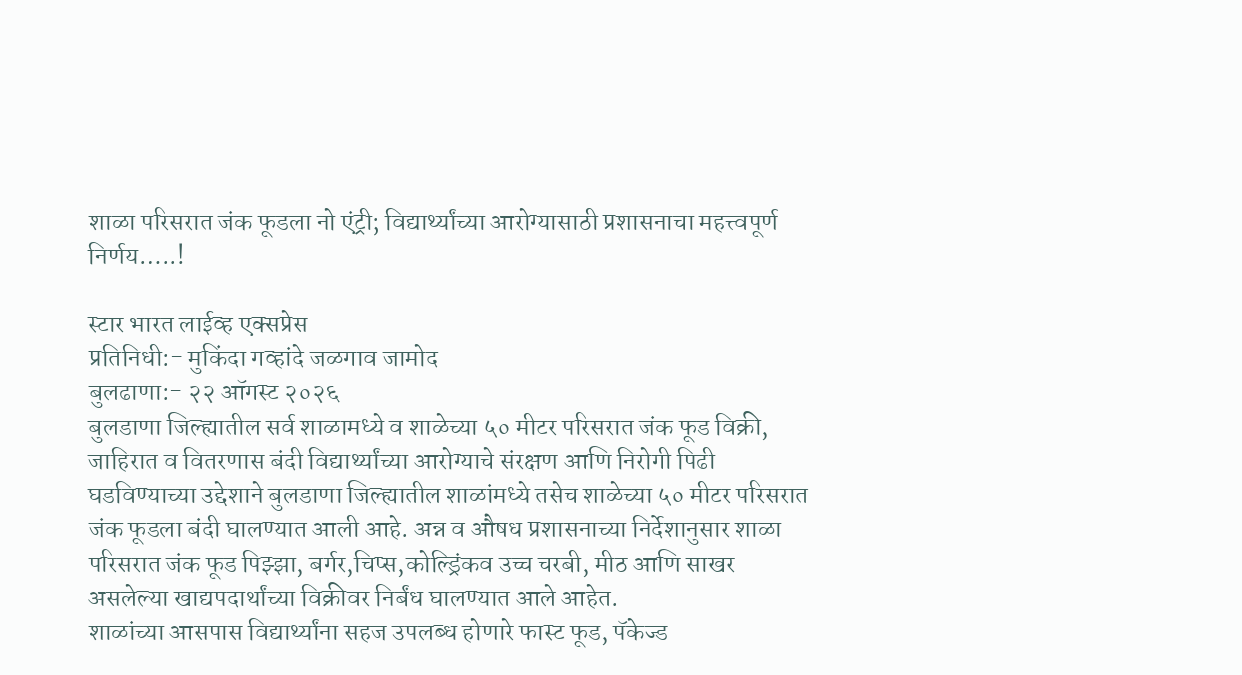शाळा परिसरात जंक फूडला नो एंट्री; विद्यार्थ्यांच्या आरोग्यासाठी प्रशासनाचा महत्त्वपूर्ण निर्णय…..!

स्टार भारत लाईव्ह एक्सप्रेस
प्रतिनिधी:- मुकिंदा गव्हांदे जळगाव जामोद
बुलढाणा:- २२ ऑगस्ट २०२६
बुलडाणा जिल्ह्यातील सर्व शाळामध्ये व शाळेच्या ५० मीटर परिसरात जंक फूड विक्री, जाहिरात व वितरणास बंदी विद्यार्थ्यांच्या आरोग्याचे संरक्षण आणि निरोगी पिढी घडविण्याच्या उद्देशाने बुलडाणा जिल्ह्यातील शाळांमध्ये तसेच शाळेच्या ५० मीटर परिसरात जंक फूडला बंदी घालण्यात आली आहे. अन्न व औषध प्रशासनाच्या निर्देशानुसार शाळा परिसरात जंक फूड पिझ्झा, बर्गर,चिप्स,कोल्ड्रिंकव उच्च चरबी, मीठ आणि साखर असलेल्या खाद्यपदार्थांच्या विक्रीवर निर्बंध घालण्यात आले आहेत.
शाळांच्या आसपास विद्यार्थ्यांना सहज उपलब्ध होणारे फास्ट फूड, पॅकेज्ड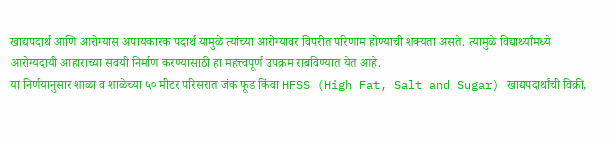खाद्यपदार्थ आणि आरोग्यास अपायकारक पदार्थ यामुळे त्यांच्या आरोग्यावर विपरीत परिणाम होण्याची शक्यता असते. त्यामुळे विद्यार्थ्यांमध्ये आरोग्यदायी आहाराच्या सवयी निर्माण करण्यासाठी हा महत्त्वपूर्ण उपक्रम राबविण्यात येत आहे.
या निर्णयानुसार शाळा व शाळेच्या ५० मीटर परिसरात जंक फूड किंवा HFSS (High Fat, Salt and Sugar) खाद्यपदार्थांची विक्री,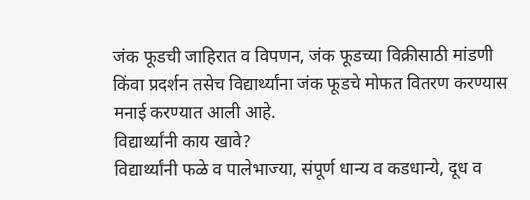जंक फूडची जाहिरात व विपणन, जंक फूडच्या विक्रीसाठी मांडणी किंवा प्रदर्शन तसेच विद्यार्थ्यांना जंक फूडचे मोफत वितरण करण्यास मनाई करण्यात आली आहे.
विद्यार्थ्यांनी काय खावे?
विद्यार्थ्यांनी फळे व पालेभाज्या, संपूर्ण धान्य व कडधान्ये, दूध व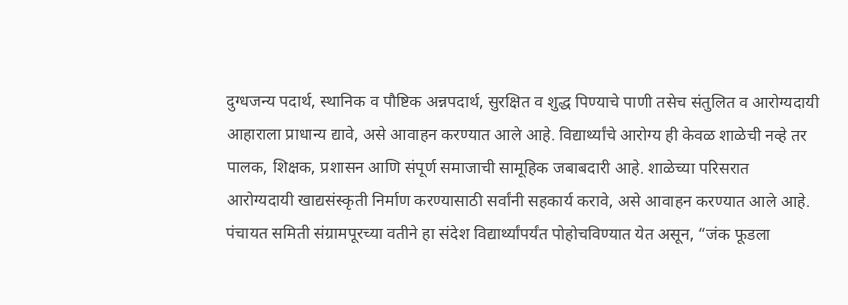दुग्धजन्य पदार्थ, स्थानिक व पौष्टिक अन्नपदार्थ, सुरक्षित व शुद्ध पिण्याचे पाणी तसेच संतुलित व आरोग्यदायी आहाराला प्राधान्य द्यावे, असे आवाहन करण्यात आले आहे. विद्यार्थ्यांचे आरोग्य ही केवळ शाळेची नव्हे तर पालक, शिक्षक, प्रशासन आणि संपूर्ण समाजाची सामूहिक जबाबदारी आहे. शाळेच्या परिसरात आरोग्यदायी खाद्यसंस्कृती निर्माण करण्यासाठी सर्वांनी सहकार्य करावे, असे आवाहन करण्यात आले आहे.
पंचायत समिती संग्रामपूरच्या वतीने हा संदेश विद्यार्थ्यांपर्यंत पोहोचविण्यात येत असून, “जंक फूडला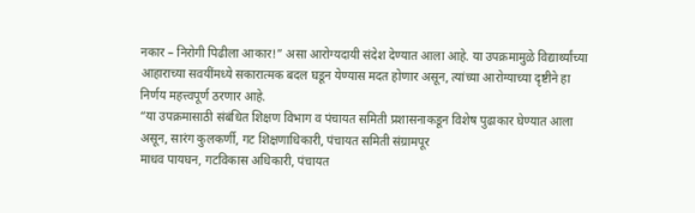नकार – निरोगी पिढीला आकार!” असा आरोग्यदायी संदेश देण्यात आला आहे. या उपक्रमामुळे विद्यार्थ्यांच्या आहाराच्या सवयींमध्ये सकारात्मक बदल घडून येण्यास मदत होणार असून, त्यांच्या आरोग्याच्या दृष्टीने हा निर्णय महत्त्वपूर्ण ठरणार आहे.
“या उपक्रमासाठी संबंधित शिक्षण विभाग व पंचायत समिती प्रशासनाकडून विशेष पुढाकार घेण्यात आला असून, सारंग कुलकर्णी, गट शिक्षणाधिकारी, पंचायत समिती संग्रामपूर
माधव पायघन, गटविकास अधिकारी, पंचायत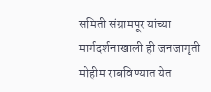समिती संग्रामपूर यांच्या मार्गदर्शनाखाली ही जनजागृती मोहीम राबविण्यात येत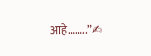आहे……..”✍